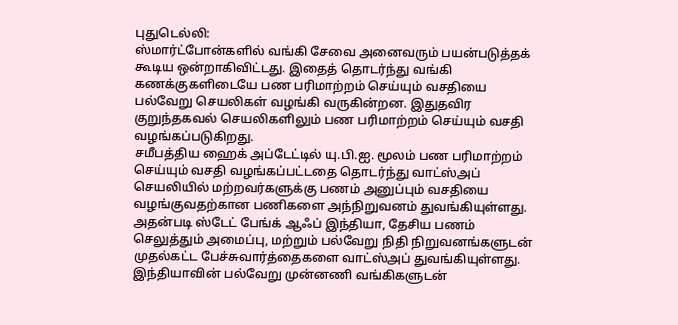புதுடெல்லி:
ஸ்மார்ட்போன்களில் வங்கி சேவை அனைவரும் பயன்படுத்தக் கூடிய ஒன்றாகிவிட்டது. இதைத் தொடர்ந்து வங்கி கணக்குகளிடையே பண பரிமாற்றம் செய்யும் வசதியை பல்வேறு செயலிகள் வழங்கி வருகின்றன. இதுதவிர குறுந்தகவல் செயலிகளிலும் பண பரிமாற்றம் செய்யும் வசதி வழங்கப்படுகிறது.
சமீபத்திய ஹைக் அப்டேட்டில் யு.பி.ஐ. மூலம் பண பரிமாற்றம் செய்யும் வசதி வழங்கப்பட்டதை தொடர்ந்து வாட்ஸ்அப் செயலியில் மற்றவர்களுக்கு பணம் அனுப்பும் வசதியை வழங்குவதற்கான பணிகளை அந்நிறுவனம் துவங்கியுள்ளது. அதன்படி ஸ்டேட் பேங்க் ஆஃப் இந்தியா, தேசிய பணம் செலுத்தும் அமைப்பு, மற்றும் பல்வேறு நிதி நிறுவனங்களுடன் முதல்கட்ட பேச்சுவார்த்தைகளை வாட்ஸ்அப் துவங்கியுள்ளது.
இந்தியாவின் பல்வேறு முன்னணி வங்கிகளுடன்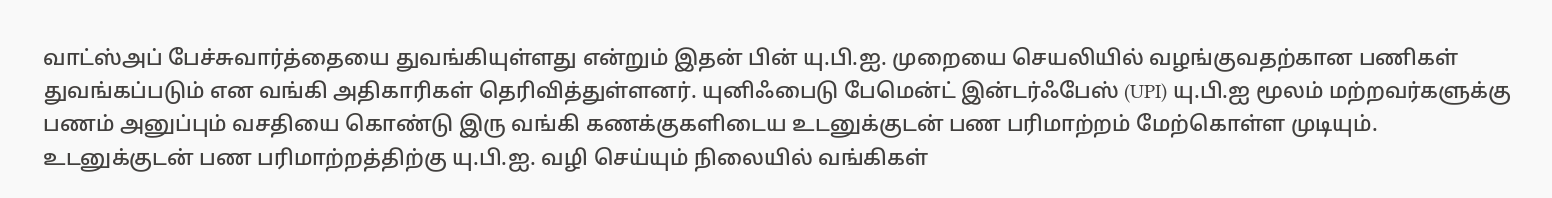வாட்ஸ்அப் பேச்சுவார்த்தையை துவங்கியுள்ளது என்றும் இதன் பின் யு.பி.ஐ. முறையை செயலியில் வழங்குவதற்கான பணிகள் துவங்கப்படும் என வங்கி அதிகாரிகள் தெரிவித்துள்ளனர். யுனிஃபைடு பேமென்ட் இன்டர்ஃபேஸ் (UPI) யு.பி.ஐ மூலம் மற்றவர்களுக்கு பணம் அனுப்பும் வசதியை கொண்டு இரு வங்கி கணக்குகளிடைய உடனுக்குடன் பண பரிமாற்றம் மேற்கொள்ள முடியும்.
உடனுக்குடன் பண பரிமாற்றத்திற்கு யு.பி.ஐ. வழி செய்யும் நிலையில் வங்கிகள்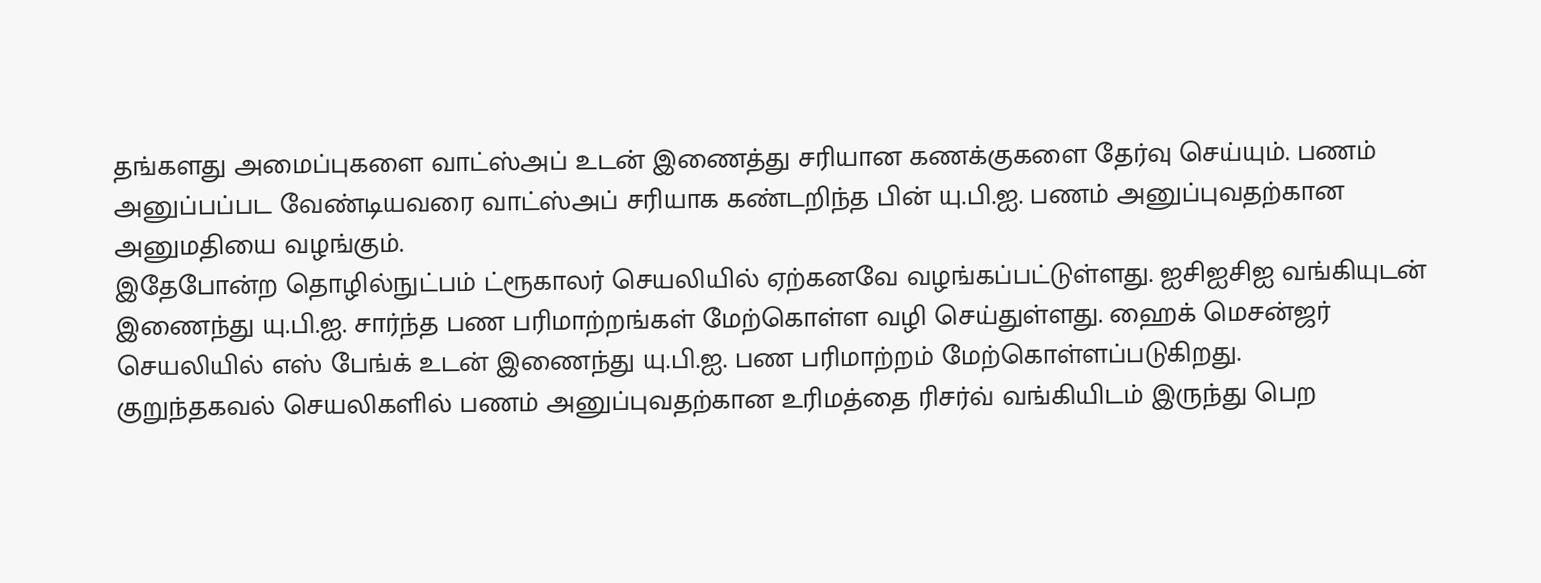தங்களது அமைப்புகளை வாட்ஸ்அப் உடன் இணைத்து சரியான கணக்குகளை தேர்வு செய்யும். பணம் அனுப்பப்பட வேண்டியவரை வாட்ஸ்அப் சரியாக கண்டறிந்த பின் யு.பி.ஐ. பணம் அனுப்புவதற்கான அனுமதியை வழங்கும்.
இதேபோன்ற தொழில்நுட்பம் ட்ரூகாலர் செயலியில் ஏற்கனவே வழங்கப்பட்டுள்ளது. ஐசிஐசிஐ வங்கியுடன் இணைந்து யு.பி.ஐ. சார்ந்த பண பரிமாற்றங்கள் மேற்கொள்ள வழி செய்துள்ளது. ஹைக் மெசன்ஜர் செயலியில் எஸ் பேங்க் உடன் இணைந்து யு.பி.ஐ. பண பரிமாற்றம் மேற்கொள்ளப்படுகிறது.
குறுந்தகவல் செயலிகளில் பணம் அனுப்புவதற்கான உரிமத்தை ரிசர்வ் வங்கியிடம் இருந்து பெற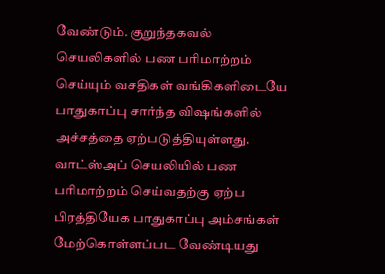வேண்டும். குறுந்தகவல் செயலிகளில் பண பரிமாற்றம் செய்யும் வசதிகள் வங்கிகளிடையே பாதுகாப்பு சார்ந்த விஷங்களில் அச்சத்தை ஏற்படுத்தியுள்ளது.
வாட்ஸ்அப் செயலியில் பண பரிமாற்றம் செய்வதற்கு ஏற்ப பிரத்தியேக பாதுகாப்பு அம்சங்கள் மேற்கொள்ளப்பட வேண்டியது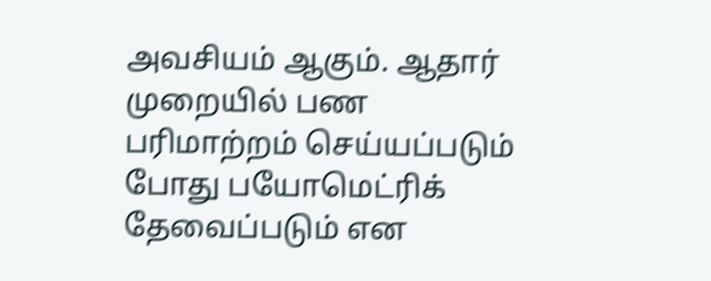அவசியம் ஆகும். ஆதார் முறையில் பண பரிமாற்றம் செய்யப்படும் போது பயோமெட்ரிக் தேவைப்படும் என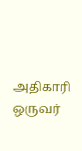அதிகாரி ஒருவர்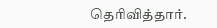தெரிவித்தார்.